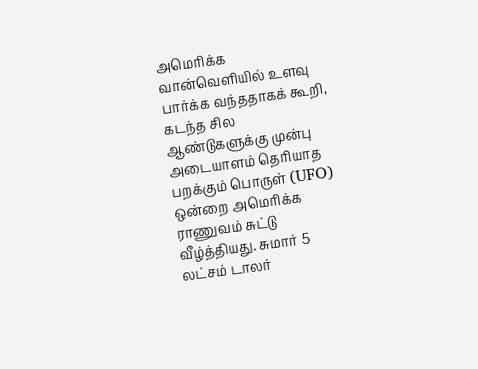அமெரிக்க வான்வெளியில் உளவு பார்க்க வந்ததாகக் கூறி, கடந்த சில ஆண்டுகளுக்கு முன்பு அடையாளம் தெரியாத பறக்கும் பொருள் (UFO) ஒன்றை அமெரிக்க ராணுவம் சுட்டு வீழ்த்தியது. சுமார் 5 லட்சம் டாலர்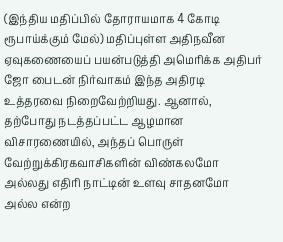(இந்திய மதிப்பில் தோராயமாக 4 கோடி ரூபாய்க்கும் மேல்) மதிப்புள்ள அதிநவீன ஏவுகணையைப் பயன்படுத்தி அமெரிக்க அதிபர் ஜோ பைடன் நிர்வாகம் இந்த அதிரடி உத்தரவை நிறைவேற்றியது. ஆனால், தற்போது நடத்தப்பட்ட ஆழமான விசாரணையில், அந்தப் பொருள் வேற்றுக்கிரகவாசிகளின் விண்கலமோ அல்லது எதிரி நாட்டின் உளவு சாதனமோ அல்ல என்ற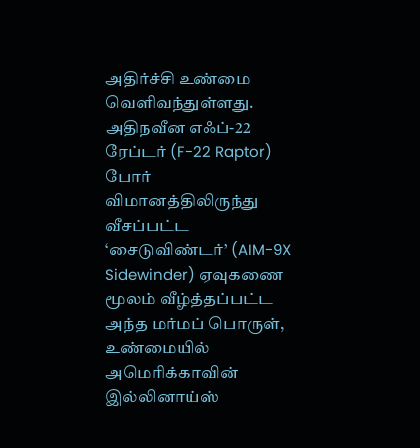அதிர்ச்சி உண்மை வெளிவந்துள்ளது.
அதிநவீன எஃப்-22 ரேப்டர் (F-22 Raptor) போர் விமானத்திலிருந்து வீசப்பட்ட ‘சைடுவிண்டர்’ (AIM-9X Sidewinder) ஏவுகணை மூலம் வீழ்த்தப்பட்ட அந்த மர்மப் பொருள், உண்மையில் அமெரிக்காவின் இல்லினாய்ஸ்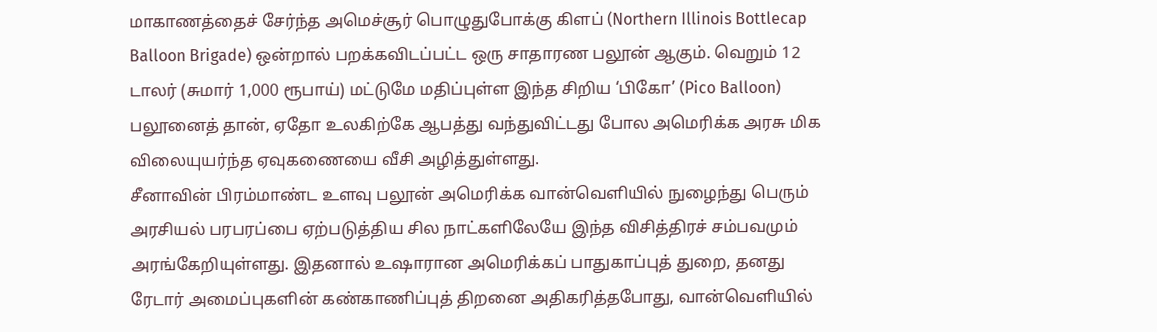மாகாணத்தைச் சேர்ந்த அமெச்சூர் பொழுதுபோக்கு கிளப் (Northern Illinois Bottlecap Balloon Brigade) ஒன்றால் பறக்கவிடப்பட்ட ஒரு சாதாரண பலூன் ஆகும். வெறும் 12 டாலர் (சுமார் 1,000 ரூபாய்) மட்டுமே மதிப்புள்ள இந்த சிறிய ‘பிகோ’ (Pico Balloon) பலூனைத் தான், ஏதோ உலகிற்கே ஆபத்து வந்துவிட்டது போல அமெரிக்க அரசு மிக விலையுயர்ந்த ஏவுகணையை வீசி அழித்துள்ளது.
சீனாவின் பிரம்மாண்ட உளவு பலூன் அமெரிக்க வான்வெளியில் நுழைந்து பெரும் அரசியல் பரபரப்பை ஏற்படுத்திய சில நாட்களிலேயே இந்த விசித்திரச் சம்பவமும் அரங்கேறியுள்ளது. இதனால் உஷாரான அமெரிக்கப் பாதுகாப்புத் துறை, தனது ரேடார் அமைப்புகளின் கண்காணிப்புத் திறனை அதிகரித்தபோது, வான்வெளியில்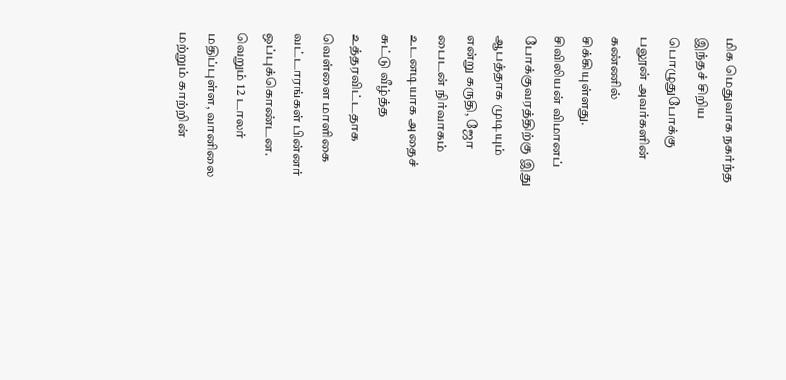மிக மெதுவாக நகர்ந்த இந்தச் சிறிய பொழுதுபோக்கு பலூன் அவர்களின் கண்ணில் சிக்கியுள்ளது. சிவிலியன் விமானப் போக்குவரத்திற்கு இது ஆபத்தாக முடியும் என்று கருதி, ஜோ பைடன் நிர்வாகம் உடனடியாக அதைச் சுட்டு வீழ்த்த உத்தரவிட்டதாக வெள்ளை மாளிகை வட்டாரங்கள் பின்னர் ஒப்புக்கொண்டன.
வெறும் 12 டாலர் மதிப்புள்ள, வானிலை மற்றும் காற்றின்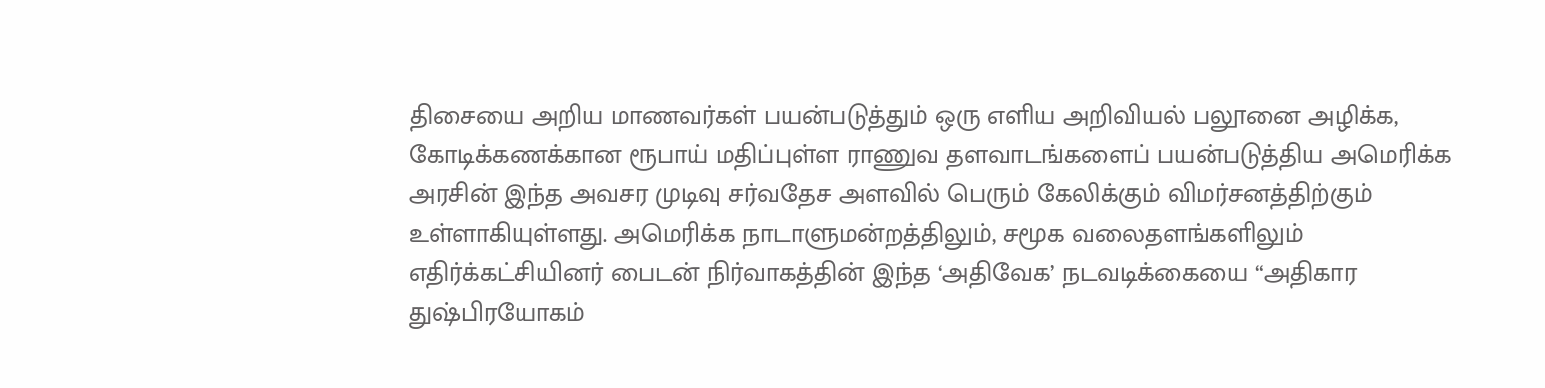திசையை அறிய மாணவர்கள் பயன்படுத்தும் ஒரு எளிய அறிவியல் பலூனை அழிக்க, கோடிக்கணக்கான ரூபாய் மதிப்புள்ள ராணுவ தளவாடங்களைப் பயன்படுத்திய அமெரிக்க அரசின் இந்த அவசர முடிவு சர்வதேச அளவில் பெரும் கேலிக்கும் விமர்சனத்திற்கும் உள்ளாகியுள்ளது. அமெரிக்க நாடாளுமன்றத்திலும், சமூக வலைதளங்களிலும் எதிர்க்கட்சியினர் பைடன் நிர்வாகத்தின் இந்த ‘அதிவேக’ நடவடிக்கையை “அதிகார துஷ்பிரயோகம்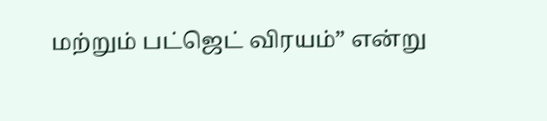மற்றும் பட்ஜெட் விரயம்” என்று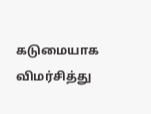கடுமையாக விமர்சித்து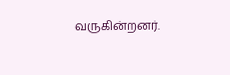வருகின்றனர்.